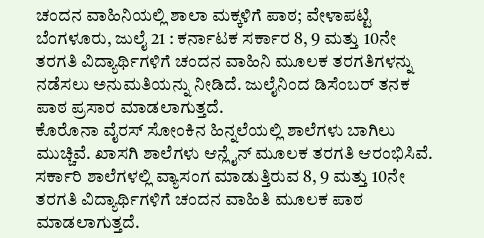ಚಂದನ ವಾಹಿನಿಯಲ್ಲಿ ಶಾಲಾ ಮಕ್ಕಳಿಗೆ ಪಾಠ; ವೇಳಾಪಟ್ಟಿ
ಬೆಂಗಳೂರು, ಜುಲೈ 21 : ಕರ್ನಾಟಕ ಸರ್ಕಾರ 8, 9 ಮತ್ತು 10ನೇ ತರಗತಿ ವಿದ್ಯಾರ್ಥಿಗಳಿಗೆ ಚಂದನ ವಾಹಿನಿ ಮೂಲಕ ತರಗತಿಗಳನ್ನು ನಡೆಸಲು ಅನುಮತಿಯನ್ನು ನೀಡಿದೆ. ಜುಲೈನಿಂದ ಡಿಸೆಂಬರ್ ತನಕ ಪಾಠ ಪ್ರಸಾರ ಮಾಡಲಾಗುತ್ತದೆ.
ಕೊರೊನಾ ವೈರಸ್ ಸೋಂಕಿನ ಹಿನ್ನಲೆಯಲ್ಲಿ ಶಾಲೆಗಳು ಬಾಗಿಲು ಮುಚ್ಚಿವೆ. ಖಾಸಗಿ ಶಾಲೆಗಳು ಆನ್ಲೈನ್ ಮೂಲಕ ತರಗತಿ ಆರಂಭಿಸಿವೆ. ಸರ್ಕಾರಿ ಶಾಲೆಗಳಲ್ಲಿ ವ್ಯಾಸಂಗ ಮಾಡುತ್ತಿರುವ 8, 9 ಮತ್ತು 10ನೇ ತರಗತಿ ವಿದ್ಯಾರ್ಥಿಗಳಿಗೆ ಚಂದನ ವಾಹಿತಿ ಮೂಲಕ ಪಾಠ ಮಾಡಲಾಗುತ್ತದೆ.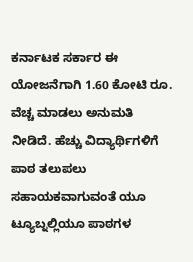ಕರ್ನಾಟಕ ಸರ್ಕಾರ ಈ ಯೋಜನೆಗಾಗಿ 1.60 ಕೋಟಿ ರೂ. ವೆಚ್ಚ ಮಾಡಲು ಅನುಮತಿ ನೀಡಿದೆ. ಹೆಚ್ಚು ವಿದ್ಯಾರ್ಥಿಗಳಿಗೆ ಪಾಠ ತಲುಪಲು ಸಹಾಯಕವಾಗುವಂತೆ ಯೂ ಟ್ಯೂಬ್ನಲ್ಲಿಯೂ ಪಾಠಗಳ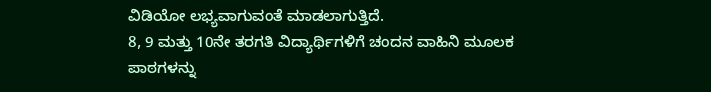ವಿಡಿಯೋ ಲಭ್ಯವಾಗುವಂತೆ ಮಾಡಲಾಗುತ್ತಿದೆ.
8, 9 ಮತ್ತು 10ನೇ ತರಗತಿ ವಿದ್ಯಾರ್ಥಿಗಳಿಗೆ ಚಂದನ ವಾಹಿನಿ ಮೂಲಕ ಪಾಠಗಳನ್ನು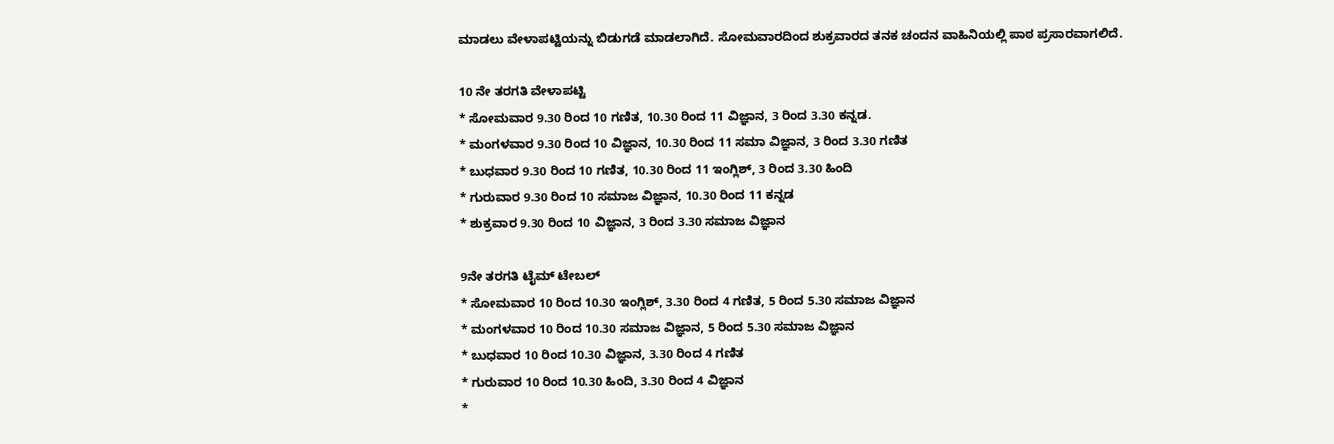ಮಾಡಲು ವೇಳಾಪಟ್ಟಿಯನ್ನು ಬಿಡುಗಡೆ ಮಾಡಲಾಗಿದೆ. ಸೋಮವಾರದಿಂದ ಶುಕ್ರವಾರದ ತನಕ ಚಂದನ ವಾಹಿನಿಯಲ್ಲಿ ಪಾಠ ಪ್ರಸಾರವಾಗಲಿದೆ.

10 ನೇ ತರಗತಿ ವೇಳಾಪಟ್ಟಿ
* ಸೋಮವಾರ 9.30 ರಿಂದ 10 ಗಣಿತ, 10.30 ರಿಂದ 11 ವಿಜ್ಞಾನ, 3 ರಿಂದ 3.30 ಕನ್ನಡ.
* ಮಂಗಳವಾರ 9.30 ರಿಂದ 10 ವಿಜ್ಞಾನ, 10.30 ರಿಂದ 11 ಸಮಾ ವಿಜ್ಞಾನ, 3 ರಿಂದ 3.30 ಗಣಿತ
* ಬುಧವಾರ 9.30 ರಿಂದ 10 ಗಣಿತ, 10.30 ರಿಂದ 11 ಇಂಗ್ಲಿಶ್, 3 ರಿಂದ 3.30 ಹಿಂದಿ
* ಗುರುವಾರ 9.30 ರಿಂದ 10 ಸಮಾಜ ವಿಜ್ಞಾನ, 10.30 ರಿಂದ 11 ಕನ್ನಡ
* ಶುಕ್ರವಾರ 9.30 ರಿಂದ 10 ವಿಜ್ಞಾನ, 3 ರಿಂದ 3.30 ಸಮಾಜ ವಿಜ್ಞಾನ

9ನೇ ತರಗತಿ ಟೈಮ್ ಟೇಬಲ್
* ಸೋಮವಾರ 10 ರಿಂದ 10.30 ಇಂಗ್ಲಿಶ್, 3.30 ರಿಂದ 4 ಗಣಿತ, 5 ರಿಂದ 5.30 ಸಮಾಜ ವಿಜ್ಞಾನ
* ಮಂಗಳವಾರ 10 ರಿಂದ 10.30 ಸಮಾಜ ವಿಜ್ಞಾನ, 5 ರಿಂದ 5.30 ಸಮಾಜ ವಿಜ್ಞಾನ
* ಬುಧವಾರ 10 ರಿಂದ 10.30 ವಿಜ್ಞಾನ, 3.30 ರಿಂದ 4 ಗಣಿತ
* ಗುರುವಾರ 10 ರಿಂದ 10.30 ಹಿಂದಿ, 3.30 ರಿಂದ 4 ವಿಜ್ಞಾನ
*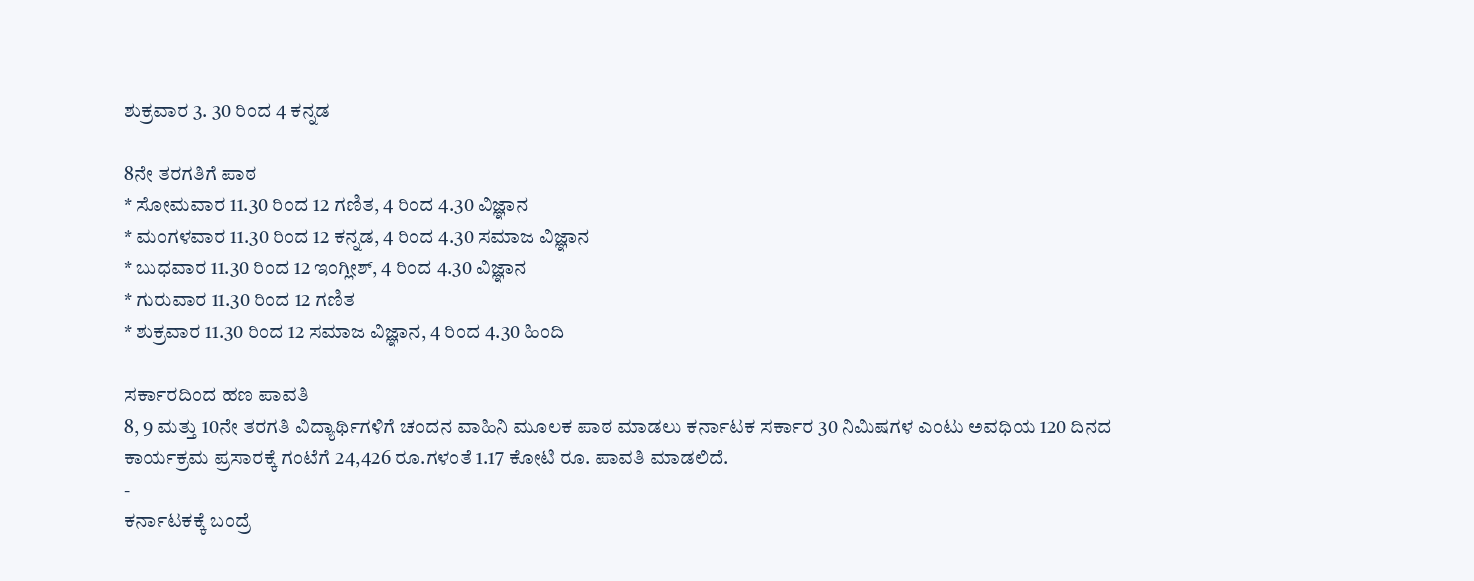ಶುಕ್ರವಾರ 3. 30 ರಿಂದ 4 ಕನ್ನಡ

8ನೇ ತರಗತಿಗೆ ಪಾಠ
* ಸೋಮವಾರ 11.30 ರಿಂದ 12 ಗಣಿತ, 4 ರಿಂದ 4.30 ವಿಜ್ಞಾನ
* ಮಂಗಳವಾರ 11.30 ರಿಂದ 12 ಕನ್ನಡ, 4 ರಿಂದ 4.30 ಸಮಾಜ ವಿಜ್ಞಾನ
* ಬುಧವಾರ 11.30 ರಿಂದ 12 ಇಂಗ್ಲೀಶ್, 4 ರಿಂದ 4.30 ವಿಜ್ಞಾನ
* ಗುರುವಾರ 11.30 ರಿಂದ 12 ಗಣಿತ
* ಶುಕ್ರವಾರ 11.30 ರಿಂದ 12 ಸಮಾಜ ವಿಜ್ಞಾನ, 4 ರಿಂದ 4.30 ಹಿಂದಿ

ಸರ್ಕಾರದಿಂದ ಹಣ ಪಾವತಿ
8, 9 ಮತ್ತು 10ನೇ ತರಗತಿ ವಿದ್ಯಾರ್ಥಿಗಳಿಗೆ ಚಂದನ ವಾಹಿನಿ ಮೂಲಕ ಪಾಠ ಮಾಡಲು ಕರ್ನಾಟಕ ಸರ್ಕಾರ 30 ನಿಮಿಷಗಳ ಎಂಟು ಅವಧಿಯ 120 ದಿನದ ಕಾರ್ಯಕ್ರಮ ಪ್ರಸಾರಕ್ಕೆ ಗಂಟೆಗೆ 24,426 ರೂ.ಗಳಂತೆ 1.17 ಕೋಟಿ ರೂ. ಪಾವತಿ ಮಾಡಲಿದೆ.
-
ಕರ್ನಾಟಕಕ್ಕೆ ಬಂದ್ರೆ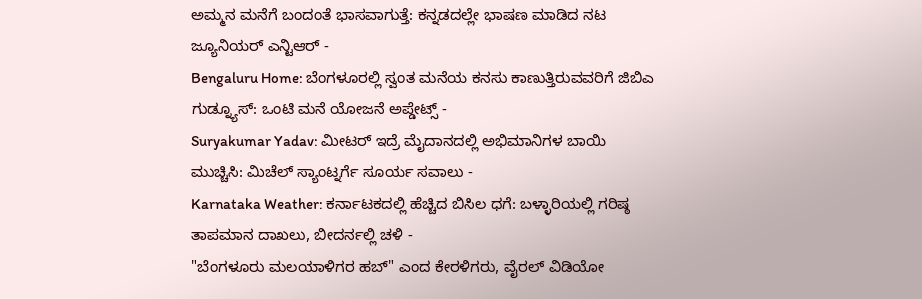ಅಮ್ಮನ ಮನೆಗೆ ಬಂದಂತೆ ಭಾಸವಾಗುತ್ತೆ: ಕನ್ನಡದಲ್ಲೇ ಭಾಷಣ ಮಾಡಿದ ನಟ ಜ್ಯೂನಿಯರ್ ಎನ್ಟಿಆರ್ -
Bengaluru Home: ಬೆಂಗಳೂರಲ್ಲಿ ಸ್ವಂತ ಮನೆಯ ಕನಸು ಕಾಣುತ್ತಿರುವವರಿಗೆ ಜಿಬಿಎ ಗುಡ್ನ್ಯೂಸ್: ಒಂಟಿ ಮನೆ ಯೋಜನೆ ಅಪ್ಡೇಟ್ಸ್ -
Suryakumar Yadav: ಮೀಟರ್ ಇದ್ರೆ ಮೈದಾನದಲ್ಲಿ ಅಭಿಮಾನಿಗಳ ಬಾಯಿ ಮುಚ್ಚಿಸಿ: ಮಿಚೆಲ್ ಸ್ಯಾಂಟ್ನರ್ಗೆ ಸೂರ್ಯ ಸವಾಲು -
Karnataka Weather: ಕರ್ನಾಟಕದಲ್ಲಿ ಹೆಚ್ಚಿದ ಬಿಸಿಲ ಧಗೆ: ಬಳ್ಳಾರಿಯಲ್ಲಿ ಗರಿಷ್ಠ ತಾಪಮಾನ ದಾಖಲು, ಬೀದರ್ನಲ್ಲಿ ಚಳಿ -
"ಬೆಂಗಳೂರು ಮಲಯಾಳಿಗರ ಹಬ್" ಎಂದ ಕೇರಳಿಗರು, ವೈರಲ್ ವಿಡಿಯೋ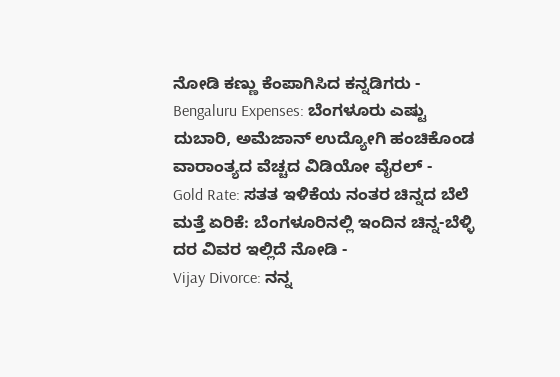ನೋಡಿ ಕಣ್ಣು ಕೆಂಪಾಗಿಸಿದ ಕನ್ನಡಿಗರು -
Bengaluru Expenses: ಬೆಂಗಳೂರು ಎಷ್ಟು ದುಬಾರಿ, ಅಮೆಜಾನ್ ಉದ್ಯೋಗಿ ಹಂಚಿಕೊಂಡ ವಾರಾಂತ್ಯದ ವೆಚ್ಚದ ವಿಡಿಯೋ ವೈರಲ್ -
Gold Rate: ಸತತ ಇಳಿಕೆಯ ನಂತರ ಚಿನ್ನದ ಬೆಲೆ ಮತ್ತೆ ಏರಿಕೆ: ಬೆಂಗಳೂರಿನಲ್ಲಿ ಇಂದಿನ ಚಿನ್ನ-ಬೆಳ್ಳಿ ದರ ವಿವರ ಇಲ್ಲಿದೆ ನೋಡಿ -
Vijay Divorce: ನನ್ನ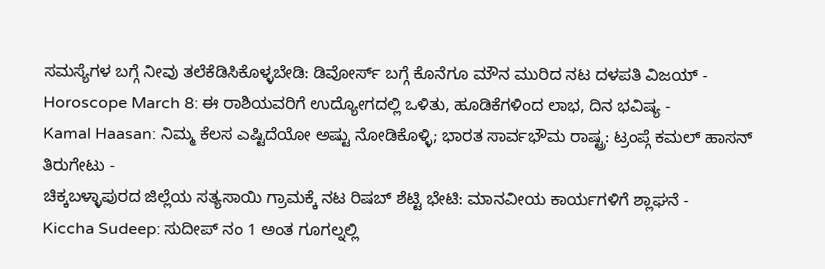ಸಮಸ್ಯೆಗಳ ಬಗ್ಗೆ ನೀವು ತಲೆಕೆಡಿಸಿಕೊಳ್ಳಬೇಡಿ: ಡಿವೋರ್ಸ್ ಬಗ್ಗೆ ಕೊನೆಗೂ ಮೌನ ಮುರಿದ ನಟ ದಳಪತಿ ವಿಜಯ್ -
Horoscope March 8: ಈ ರಾಶಿಯವರಿಗೆ ಉದ್ಯೋಗದಲ್ಲಿ ಒಳಿತು, ಹೂಡಿಕೆಗಳಿಂದ ಲಾಭ, ದಿನ ಭವಿಷ್ಯ -
Kamal Haasan: ನಿಮ್ಮ ಕೆಲಸ ಎಷ್ಟಿದೆಯೋ ಅಷ್ಟು ನೋಡಿಕೊಳ್ಳಿ; ಭಾರತ ಸಾರ್ವಭೌಮ ರಾಷ್ಟ್ರ: ಟ್ರಂಪ್ಗೆ ಕಮಲ್ ಹಾಸನ್ ತಿರುಗೇಟು -
ಚಿಕ್ಕಬಳ್ಳಾಪುರದ ಜಿಲ್ಲೆಯ ಸತ್ಯಸಾಯಿ ಗ್ರಾಮಕ್ಕೆ ನಟ ರಿಷಬ್ ಶೆಟ್ಟಿ ಭೇಟಿ: ಮಾನವೀಯ ಕಾರ್ಯಗಳಿಗೆ ಶ್ಲಾಘನೆ -
Kiccha Sudeep: ಸುದೀಪ್ ನಂ 1 ಅಂತ ಗೂಗಲ್ನಲ್ಲಿ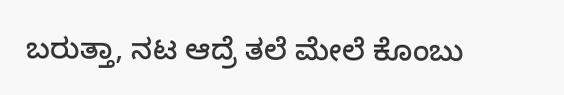ಬರುತ್ತಾ, ನಟ ಆದ್ರೆ ತಲೆ ಮೇಲೆ ಕೊಂಬು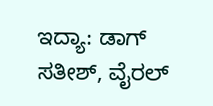ಇದ್ಯಾ: ಡಾಗ್ ಸತೀಶ್, ವೈರಲ್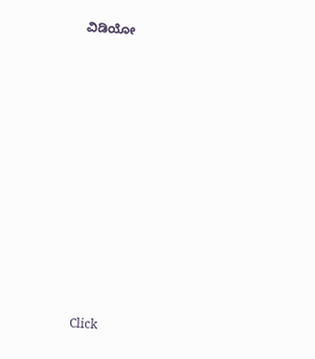ವಿಡಿಯೋ












Click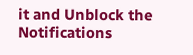it and Unblock the Notifications